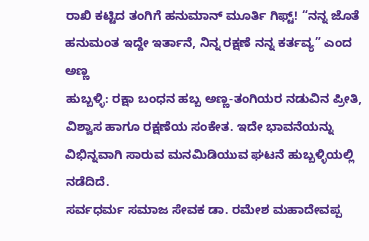ರಾಖಿ ಕಟ್ಟಿದ ತಂಗಿಗೆ ಹನುಮಾನ್ ಮೂರ್ತಿ ಗಿಫ್ಟ್! “ನನ್ನ ಜೊತೆ ಹನುಮಂತ ಇದ್ದೇ ಇರ್ತಾನೆ, ನಿನ್ನ ರಕ್ಷಣೆ ನನ್ನ ಕರ್ತವ್ಯ” ಎಂದ ಅಣ್ಣ
ಹುಬ್ಬಳ್ಳಿ: ರಕ್ಷಾ ಬಂಧನ ಹಬ್ಬ ಅಣ್ಣ-ತಂಗಿಯರ ನಡುವಿನ ಪ್ರೀತಿ, ವಿಶ್ವಾಸ ಹಾಗೂ ರಕ್ಷಣೆಯ ಸಂಕೇತ. ಇದೇ ಭಾವನೆಯನ್ನು ವಿಭಿನ್ನವಾಗಿ ಸಾರುವ ಮನಮಿಡಿಯುವ ಘಟನೆ ಹುಬ್ಬಳ್ಳಿಯಲ್ಲಿ ನಡೆದಿದೆ.
ಸರ್ವಧರ್ಮ ಸಮಾಜ ಸೇವಕ ಡಾ. ರಮೇಶ ಮಹಾದೇವಪ್ಪ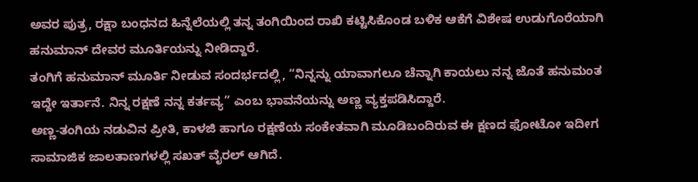ಅವರ ಪುತ್ರ, ರಕ್ಷಾ ಬಂಧನದ ಹಿನ್ನೆಲೆಯಲ್ಲಿ ತನ್ನ ತಂಗಿಯಿಂದ ರಾಖಿ ಕಟ್ಟಿಸಿಕೊಂಡ ಬಳಿಕ ಆಕೆಗೆ ವಿಶೇಷ ಉಡುಗೊರೆಯಾಗಿ ಹನುಮಾನ್ ದೇವರ ಮೂರ್ತಿಯನ್ನು ನೀಡಿದ್ದಾರೆ.
ತಂಗಿಗೆ ಹನುಮಾನ್ ಮೂರ್ತಿ ನೀಡುವ ಸಂದರ್ಭದಲ್ಲಿ, “ನಿನ್ನನ್ನು ಯಾವಾಗಲೂ ಚೆನ್ನಾಗಿ ಕಾಯಲು ನನ್ನ ಜೊತೆ ಹನುಮಂತ ಇದ್ದೇ ಇರ್ತಾನೆ. ನಿನ್ನ ರಕ್ಷಣೆ ನನ್ನ ಕರ್ತವ್ಯ” ಎಂಬ ಭಾವನೆಯನ್ನು ಅಣ್ಣ ವ್ಯಕ್ತಪಡಿಸಿದ್ದಾರೆ.
ಅಣ್ಣ-ತಂಗಿಯ ನಡುವಿನ ಪ್ರೀತಿ, ಕಾಳಜಿ ಹಾಗೂ ರಕ್ಷಣೆಯ ಸಂಕೇತವಾಗಿ ಮೂಡಿಬಂದಿರುವ ಈ ಕ್ಷಣದ ಫೋಟೋ ಇದೀಗ ಸಾಮಾಜಿಕ ಜಾಲತಾಣಗಳಲ್ಲಿ ಸಖತ್ ವೈರಲ್ ಆಗಿದೆ.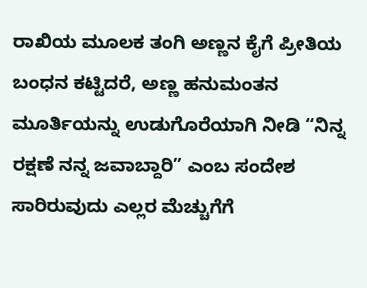ರಾಖಿಯ ಮೂಲಕ ತಂಗಿ ಅಣ್ಣನ ಕೈಗೆ ಪ್ರೀತಿಯ ಬಂಧನ ಕಟ್ಟಿದರೆ, ಅಣ್ಣ ಹನುಮಂತನ ಮೂರ್ತಿಯನ್ನು ಉಡುಗೊರೆಯಾಗಿ ನೀಡಿ “ನಿನ್ನ ರಕ್ಷಣೆ ನನ್ನ ಜವಾಬ್ದಾರಿ” ಎಂಬ ಸಂದೇಶ ಸಾರಿರುವುದು ಎಲ್ಲರ ಮೆಚ್ಚುಗೆಗೆ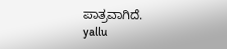ಪಾತ್ರವಾಗಿದೆ.
yallu